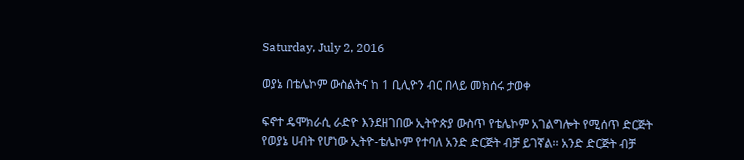Saturday, July 2, 2016

ወያኔ በቴሌኮም ውስልትና ከ 1 ቢሊዮን ብር በላይ መክሰሩ ታወቀ

ፍኖተ ዴሞክራሲ ራድዮ እንደዘገበው ኢትዮጵያ ውስጥ የቴሌኮም አገልግሎት የሚሰጥ ድርጅት የወያኔ ሀብት የሆነው ኢትዮ-ቴሌኮም የተባለ አንድ ድርጅት ብቻ ይገኛል፡፡ አንድ ድርጅት ብቻ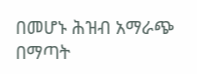በመሆኑ ሕዝብ አማራጭ በማጣት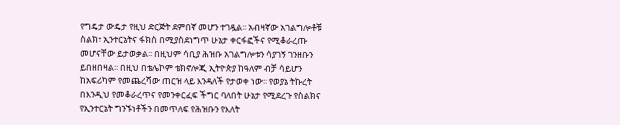የግዴታ ውዴታ የዚህ ድርጅት ደምበኛ መሆን ተገዷል፡፡ አብዛኛው አገልግሎቶቹ ስልክ፣ ኢንተርኔትና ፋክስ በሚያስደነግጥ ሁኔታ ቀርፋፎችና የሚቆራረጡ መሆናቸው ይታወቃል፡፡ በዚህም ሳቢያ ሕዝቡ አገልግሎቱን ሳያገኝ ገንዘቡን ይበዘበዛል፡፡ በዚህ በቴሌኮም ቴክኖሎጂ ኢትዮጵያ ከዓለም ብቻ ሳይሆን ከአፍሪካም የመጨረሻው ጠርዝ ላይ እንዳለች የታወቀ ነው፡፡ የወያኔ ትኩረት በእንዲህ የመቆራረጥና የመንቀርፈፍ ችግር ባለበት ሁኔታ የሚደረጉ የስልክና የኢንተርኔት ግንኙነቶችን በመጥለፍ የሕዝቡን የእለት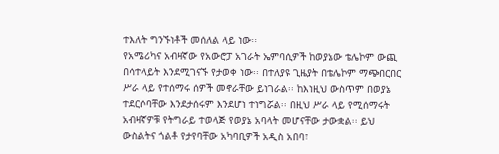ተእለት ግንኙነቶች መሰለል ላይ ነው፡፡
የአሜሪካና አብዛኛው የአውሮፓ አገራት ኤምባሲዎች ከወያኔው ቴሌኮም ውጪ በሳተላይት እንደሚገናኙ የታወቀ ነው፡፡ በተለያዩ ጊዜያት በቴሌኮም ማጭበርበር ሥራ ላይ የተሰማሩ ሰዎች መኖራቸው ይነገራል፡፡ ከእነዚህ ውስጥም በወያኔ ተደርሶባቸው እንደታሰሩም እንደሆነ ተነግሯል፡፡ በዚህ ሥራ ላይ የሚሰማሩት አብዛኛዎቹ የትግራይ ተወላጅ የወያኔ አባላት መሆናቸው ታውቋል፡፡ ይህ ውስልትና ጎልቶ የታየባቸው አካባቢዎች አዲስ አበባ፣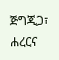ጅግጂጋ፣ ሐረርና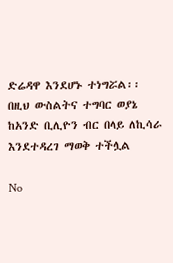ድሬዳዋ እንደሆኑ ተነግሯል፡፡ በዚህ ውስልትና ተግባር ወያኔ ከአንድ ቢሊዮን ብር በላይ ለኪሳራ እንደተዳረገ ማወቅ ተችሏል

No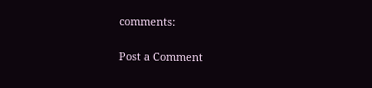comments:

Post a Comment